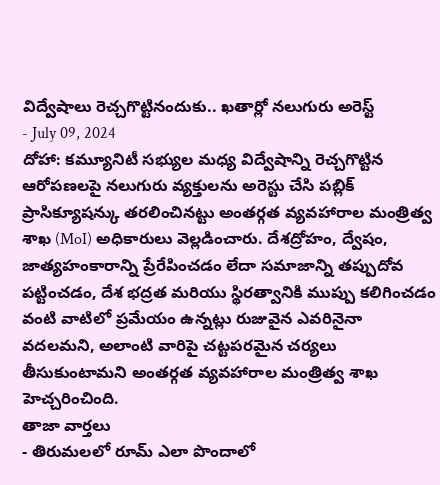విద్వేషాలు రెచ్చగొట్టినందుకు.. ఖతార్లో నలుగురు అరెస్ట్
- July 09, 2024
దోహా: కమ్యూనిటీ సభ్యుల మధ్య విద్వేషాన్ని రెచ్చగొట్టిన ఆరోపణలపై నలుగురు వ్యక్తులను అరెస్టు చేసి పబ్లిక్ ప్రాసిక్యూషన్కు తరలించినట్టు అంతర్గత వ్యవహారాల మంత్రిత్వ శాఖ (MoI) అధికారులు వెల్లడించారు. దేశద్రోహం, ద్వేషం, జాత్యహంకారాన్ని ప్రేరేపించడం లేదా సమాజాన్ని తప్పుదోవ పట్టించడం, దేశ భద్రత మరియు స్థిరత్వానికి ముప్పు కలిగించడం వంటి వాటిలో ప్రమేయం ఉన్నట్లు రుజువైన ఎవరినైనా వదలమని, అలాంటి వారిపై చట్టపరమైన చర్యలు తీసుకుంటామని అంతర్గత వ్యవహారాల మంత్రిత్వ శాఖ హెచ్చరించింది.
తాజా వార్తలు
- తిరుమలలో రూమ్ ఎలా పొందాలో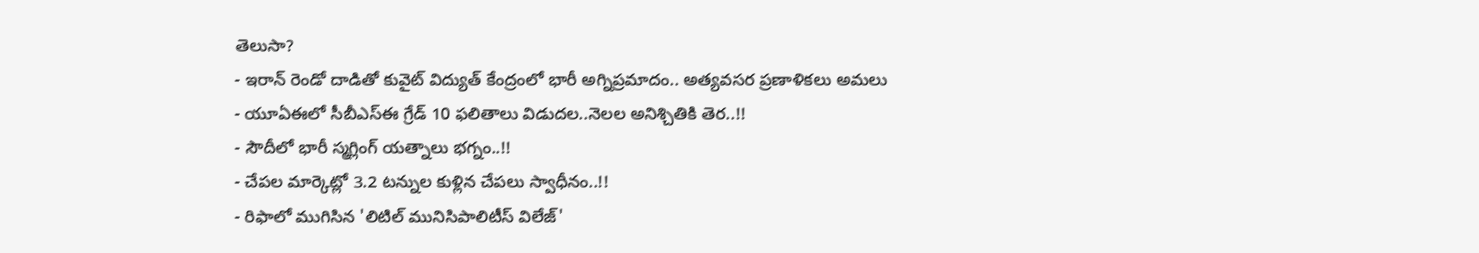తెలుసా?
- ఇరాన్ రెండో దాడితో కువైట్ విద్యుత్ కేంద్రంలో భారీ అగ్నిప్రమాదం.. అత్యవసర ప్రణాళికలు అమలు
- యూఏఈలో సీబీఎస్ఈ గ్రేడ్ 10 ఫలితాలు విడుదల..నెలల అనిశ్చితికి తెర..!!
- సౌదీలో భారీ స్మగ్లింగ్ యత్నాలు భగ్నం..!!
- చేపల మార్కెట్లో 3.2 టన్నుల కుళ్లిన చేపలు స్వాధీనం..!!
- రిఫాలో ముగిసిన 'లిటిల్ మునిసిపాలిటీస్ విలేజ్'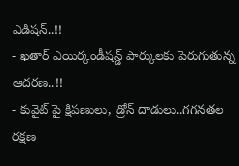ఎడిషన్..!!
- ఖతార్ ఎయిర్కండీషన్డ్ పార్కులకు పెరుగుతున్న ఆదరణ..!!
- కువైట్ పై క్షిపణులు, డ్రోన్ దాడులు..గగనతల రక్షణ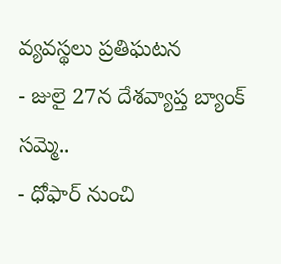వ్యవస్థలు ప్రతిఘటన
- జులై 27న దేశవ్యాప్త బ్యాంక్ సమ్మె..
- ధోఫార్ నుంచి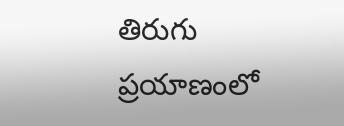తిరుగు ప్రయాణంలో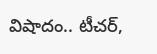విషాదం.. టీచర్,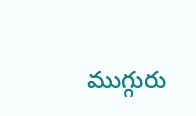ముగ్గురు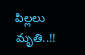పిల్లలు మృతి..!!